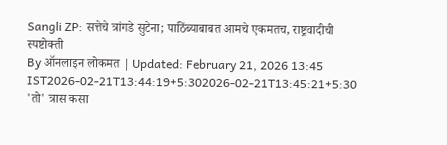Sangli ZP: सत्तेचे त्रांगडे सुटेना; पाठिंब्याबाबत आमचे एकमतच, राष्ट्रवादीची स्पष्टोक्ती
By ऑनलाइन लोकमत | Updated: February 21, 2026 13:45 IST2026-02-21T13:44:19+5:302026-02-21T13:45:21+5:30
'तो' त्रास कसा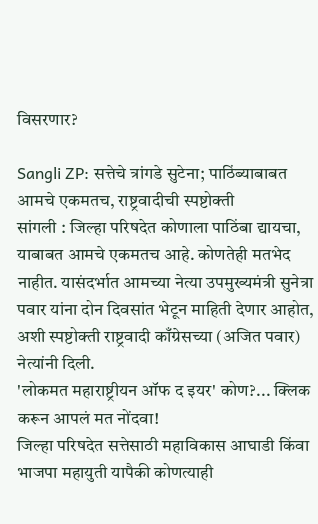विसरणार?

Sangli ZP: सत्तेचे त्रांगडे सुटेना; पाठिंब्याबाबत आमचे एकमतच, राष्ट्रवादीची स्पष्टोक्ती
सांगली : जिल्हा परिषदेत कोणाला पाठिंबा द्यायचा, याबाबत आमचे एकमतच आहे. कोणतेही मतभेद नाहीत. यासंदर्भात आमच्या नेत्या उपमुख्यमंत्री सुनेत्रा पवार यांना दोन दिवसांत भेटून माहिती देणार आहोत, अशी स्पष्टोक्ती राष्ट्रवादी काँग्रेसच्या (अजित पवार) नेत्यांनी दिली.
'लोकमत महाराष्ट्रीयन ऑफ द इयर' कोण?... क्लिक करून आपलं मत नोंदवा!
जिल्हा परिषदेत सत्तेसाठी महाविकास आघाडी किंवा भाजपा महायुती यापैकी कोणत्याही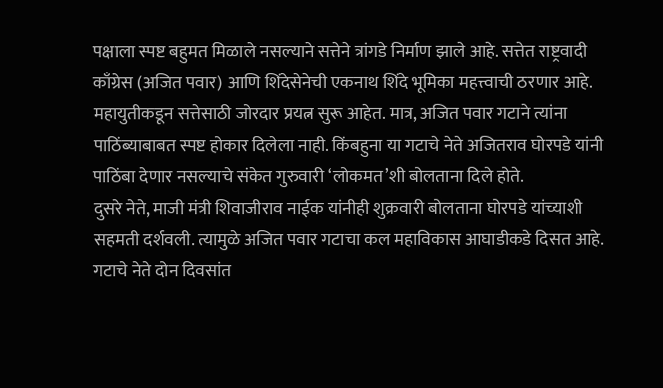पक्षाला स्पष्ट बहुमत मिळाले नसल्याने सत्तेने त्रांगडे निर्माण झाले आहे. सत्तेत राष्ट्रवादी काँग्रेस (अजित पवार) आणि शिंदेसेनेची एकनाथ शिंदे भूमिका महत्त्वाची ठरणार आहे. महायुतीकडून सत्तेसाठी जोरदार प्रयत्न सुरू आहेत. मात्र, अजित पवार गटाने त्यांना पाठिंब्याबाबत स्पष्ट होकार दिलेला नाही. किंबहुना या गटाचे नेते अजितराव घोरपडे यांनी पाठिंबा देणार नसल्याचे संकेत गुरुवारी ‘लोकमत’शी बोलताना दिले होते.
दुसरे नेते, माजी मंत्री शिवाजीराव नाईक यांनीही शुक्रवारी बोलताना घोरपडे यांच्याशी सहमती दर्शवली. त्यामुळे अजित पवार गटाचा कल महाविकास आघाडीकडे दिसत आहे. गटाचे नेते दोन दिवसांत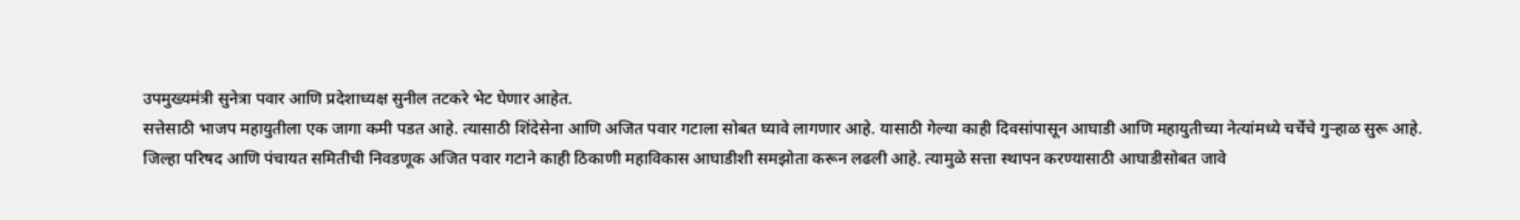उपमुख्यमंत्री सुनेत्रा पवार आणि प्रदेशाध्यक्ष सुनील तटकरे भेट घेणार आहेत.
सत्तेसाठी भाजप महायुतीला एक जागा कमी पडत आहे. त्यासाठी शिंदेसेना आणि अजित पवार गटाला सोबत घ्यावे लागणार आहे. यासाठी गेल्या काही दिवसांपासून आघाडी आणि महायुतीच्या नेत्यांमध्ये चर्चेचे गुऱ्हाळ सुरू आहे.
जिल्हा परिषद आणि पंचायत समितीची निवडणूक अजित पवार गटाने काही ठिकाणी महाविकास आघाडीशी समझोता करून लढली आहे. त्यामुळे सत्ता स्थापन करण्यासाठी आघाडीसोबत जावे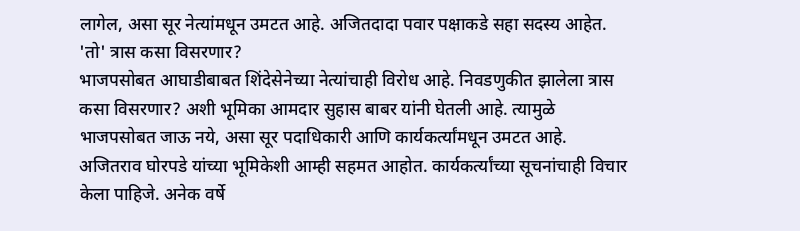लागेल, असा सूर नेत्यांमधून उमटत आहे. अजितदादा पवार पक्षाकडे सहा सदस्य आहेत.
'तो' त्रास कसा विसरणार?
भाजपसोबत आघाडीबाबत शिंदेसेनेच्या नेत्यांचाही विरोध आहे. निवडणुकीत झालेला त्रास कसा विसरणार? अशी भूमिका आमदार सुहास बाबर यांनी घेतली आहे. त्यामुळे भाजपसोबत जाऊ नये, असा सूर पदाधिकारी आणि कार्यकर्त्यांमधून उमटत आहे.
अजितराव घोरपडे यांच्या भूमिकेशी आम्ही सहमत आहोत. कार्यकर्त्यांच्या सूचनांचाही विचार केला पाहिजे. अनेक वर्षे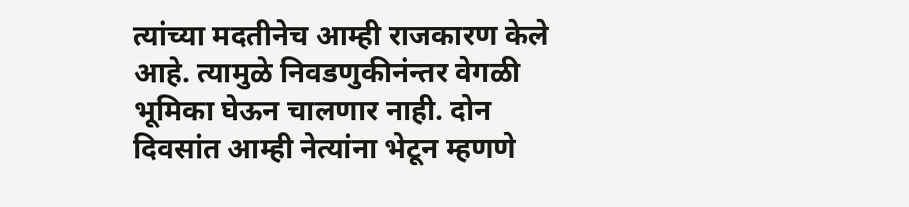त्यांच्या मदतीनेच आम्ही राजकारण केले आहे. त्यामुळे निवडणुकीनंन्तर वेगळी भूमिका घेऊन चालणार नाही. दोन दिवसांत आम्ही नेत्यांना भेटून म्हणणे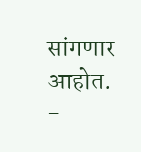सांगणार आहोत. -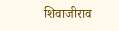शिवाजीराव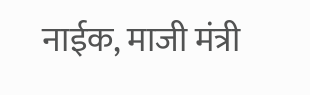नाईक, माजी मंत्री